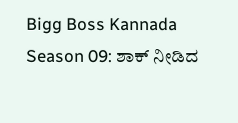Bigg Boss Kannada Season 09: ಶಾಕ್ ನೀಡಿದ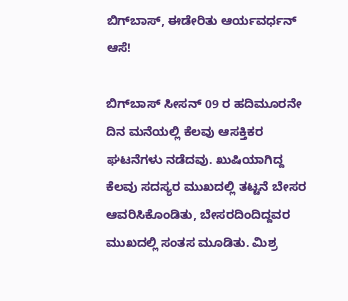ಬಿಗ್‌ಬಾಸ್, ಈಡೇರಿತು ಆರ್ಯವರ್ಧನ್ ಆಸೆ!

ಬಿಗ್‌ಬಾಸ್ ಸೀಸನ್ 09 ರ ಹದಿಮೂರನೇ ದಿನ ಮನೆಯಲ್ಲಿ ಕೆಲವು ಆಸಕ್ತಿಕರ ಘಟನೆಗಳು ನಡೆದವು. ಖುಷಿಯಾಗಿದ್ದ ಕೆಲವು ಸದಸ್ಯರ ಮುಖದಲ್ಲಿ ತಟ್ಟನೆ ಬೇಸರ ಆವರಿಸಿಕೊಂಡಿತು, ಬೇಸರದಿಂದಿದ್ದವರ ಮುಖದಲ್ಲಿ ಸಂತಸ ಮೂಡಿತು. ಮಿಶ್ರ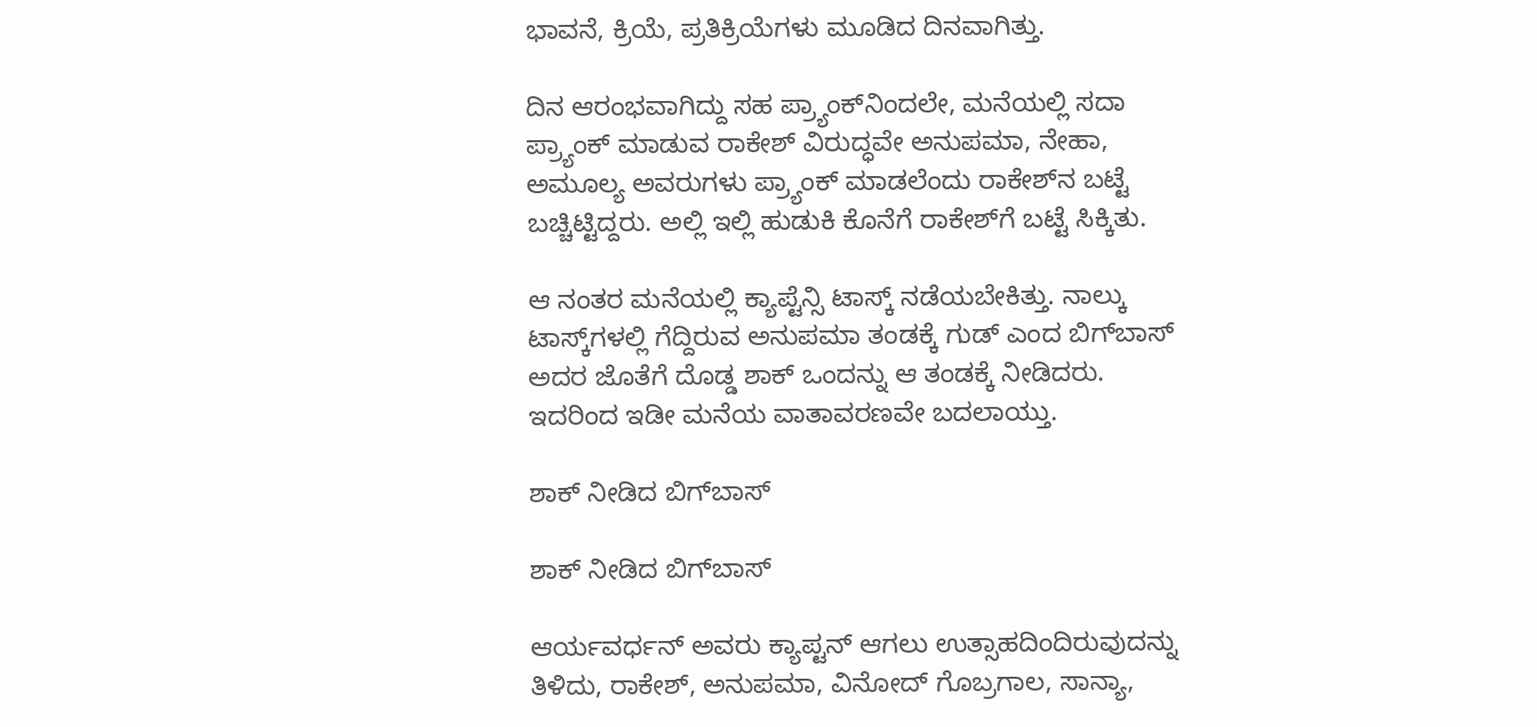ಭಾವನೆ, ಕ್ರಿಯೆ, ಪ್ರತಿಕ್ರಿಯೆಗಳು ಮೂಡಿದ ದಿನವಾಗಿತ್ತು.

ದಿನ ಆರಂಭವಾಗಿದ್ದು ಸಹ ಪ್ರ್ಯಾಂಕ್‌ನಿಂದಲೇ, ಮನೆಯಲ್ಲಿ ಸದಾ ಪ್ರ್ಯಾಂಕ್ ಮಾಡುವ ರಾಕೇಶ್ ವಿರುದ್ಧವೇ ಅನುಪಮಾ, ನೇಹಾ, ಅಮೂಲ್ಯ ಅವರುಗಳು ಪ್ರ್ಯಾಂಕ್ ಮಾಡಲೆಂದು ರಾಕೇಶ್‌ನ ಬಟ್ಟೆ ಬಚ್ಚಿಟ್ಟಿದ್ದರು. ಅಲ್ಲಿ ಇಲ್ಲಿ ಹುಡುಕಿ ಕೊನೆಗೆ ರಾಕೇಶ್‌ಗೆ ಬಟ್ಟೆ ಸಿಕ್ಕಿತು.

ಆ ನಂತರ ಮನೆಯಲ್ಲಿ ಕ್ಯಾಪ್ಟೆನ್ಸಿ ಟಾಸ್ಕ್‌ ನಡೆಯಬೇಕಿತ್ತು. ನಾಲ್ಕು ಟಾಸ್ಕ್‌ಗಳಲ್ಲಿ ಗೆದ್ದಿರುವ ಅನುಪಮಾ ತಂಡಕ್ಕೆ ಗುಡ್ ಎಂದ ಬಿಗ್‌ಬಾಸ್ ಅದರ ಜೊತೆಗೆ ದೊಡ್ಡ ಶಾಕ್ ಒಂದನ್ನು ಆ ತಂಡಕ್ಕೆ ನೀಡಿದರು. ಇದರಿಂದ ಇಡೀ ಮನೆಯ ವಾತಾವರಣವೇ ಬದಲಾಯ್ತು.

ಶಾಕ್ ನೀಡಿದ ಬಿಗ್‌ಬಾಸ್

ಶಾಕ್ ನೀಡಿದ ಬಿಗ್‌ಬಾಸ್

ಆರ್ಯವರ್ಧನ್‌ ಅವರು ಕ್ಯಾಪ್ಟನ್ ಆಗಲು ಉತ್ಸಾಹದಿಂದಿರುವುದನ್ನು ತಿಳಿದು, ರಾಕೇಶ್, ಅನುಪಮಾ, ವಿನೋದ್ ಗೊಬ್ರಗಾಲ, ಸಾನ್ಯಾ,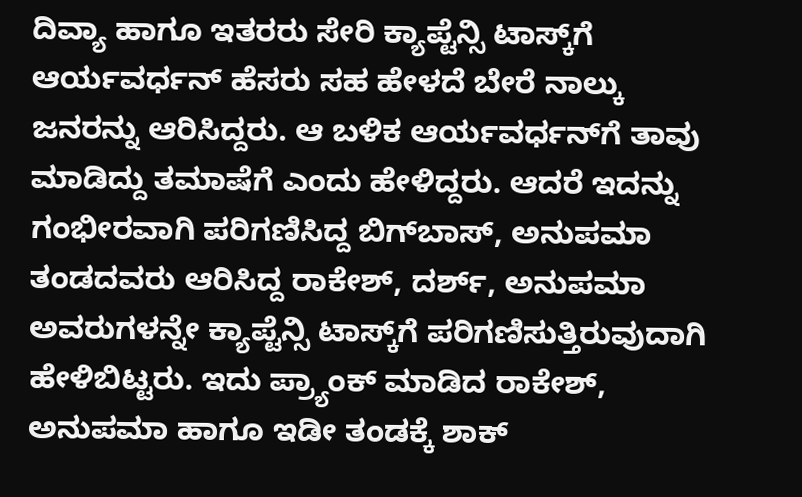ದಿವ್ಯಾ ಹಾಗೂ ಇತರರು ಸೇರಿ ಕ್ಯಾಪ್ಟೆನ್ಸಿ ಟಾಸ್ಕ್‌ಗೆ ಆರ್ಯವರ್ಧನ್ ಹೆಸರು ಸಹ ಹೇಳದೆ ಬೇರೆ ನಾಲ್ಕು ಜನರನ್ನು ಆರಿಸಿದ್ದರು. ಆ ಬಳಿಕ ಆರ್ಯವರ್ಧನ್‌ಗೆ ತಾವು ಮಾಡಿದ್ದು ತಮಾಷೆಗೆ ಎಂದು ಹೇಳಿದ್ದರು. ಆದರೆ ಇದನ್ನು ಗಂಭೀರವಾಗಿ ಪರಿಗಣಿಸಿದ್ದ ಬಿಗ್‌ಬಾಸ್, ಅನುಪಮಾ ತಂಡದವರು ಆರಿಸಿದ್ದ ರಾಕೇಶ್, ದರ್ಶ್, ಅನುಪಮಾ ಅವರುಗಳನ್ನೇ ಕ್ಯಾಪ್ಟೆನ್ಸಿ ಟಾಸ್ಕ್‌ಗೆ ಪರಿಗಣಿಸುತ್ತಿರುವುದಾಗಿ ಹೇಳಿಬಿಟ್ಟರು. ಇದು ಪ್ರ್ಯಾಂಕ್ ಮಾಡಿದ ರಾಕೇಶ್, ಅನುಪಮಾ ಹಾಗೂ ಇಡೀ ತಂಡಕ್ಕೆ ಶಾಕ್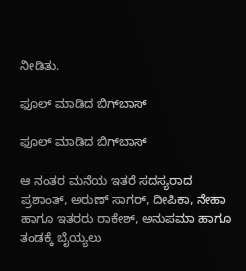ನೀಡಿತು.

ಫೂಲ್ ಮಾಡಿದ ಬಿಗ್‌ಬಾಸ್

ಫೂಲ್ ಮಾಡಿದ ಬಿಗ್‌ಬಾಸ್

ಆ ನಂತರ ಮನೆಯ ಇತರೆ ಸದಸ್ಯರಾದ ಪ್ರಶಾಂತ್, ಅರುಣ್ ಸಾಗರ್, ದೀಪಿಕಾ, ನೇಹಾ ಹಾಗೂ ಇತರರು ರಾಕೇಶ್, ಅನುಪಮಾ ಹಾಗೂ ತಂಡಕ್ಕೆ ಬೈಯ್ಯಲು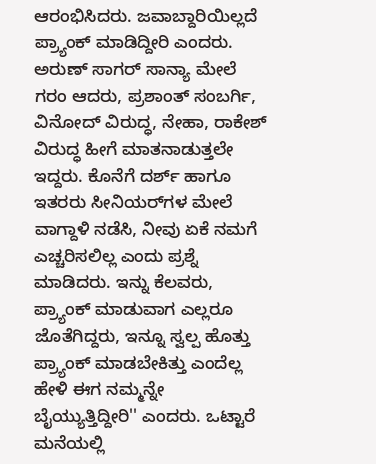ಆರಂಭಿಸಿದರು. ಜವಾಬ್ದಾರಿಯಿಲ್ಲದೆ ಪ್ರ್ಯಾಂಕ್ ಮಾಡಿದ್ದೀರಿ ಎಂದರು. ಅರುಣ್ ಸಾಗರ್ ಸಾನ್ಯಾ ಮೇಲೆ ಗರಂ ಆದರು, ಪ್ರಶಾಂತ್ ಸಂಬರ್ಗಿ, ವಿನೋದ್ ವಿರುದ್ಧ, ನೇಹಾ, ರಾಕೇಶ್ ವಿರುದ್ಧ ಹೀಗೆ ಮಾತನಾಡುತ್ತಲೇ ಇದ್ದರು. ಕೊನೆಗೆ ದರ್ಶ್ ಹಾಗೂ ಇತರರು ಸೀನಿಯರ್‌ಗಳ ಮೇಲೆ ವಾಗ್ದಾಳಿ ನಡೆಸಿ, ನೀವು ಏಕೆ ನಮಗೆ ಎಚ್ಚರಿಸಲಿಲ್ಲ ಎಂದು ಪ್ರಶ್ನೆ ಮಾಡಿದರು. ಇನ್ನು ಕೆಲವರು, ಪ್ರ್ಯಾಂಕ್ ಮಾಡುವಾಗ ಎಲ್ಲರೂ ಜೊತೆಗಿದ್ದರು, ಇನ್ನೂ ಸ್ವಲ್ಪ ಹೊತ್ತು ಪ್ರ್ಯಾಂಕ್ ಮಾಡಬೇಕಿತ್ತು ಎಂದೆಲ್ಲ ಹೇಳಿ ಈಗ ನಮ್ಮನ್ನೇ ಬೈಯ್ಯುತ್ತಿದ್ದೀರಿ'' ಎಂದರು. ಒಟ್ಟಾರೆ ಮನೆಯಲ್ಲಿ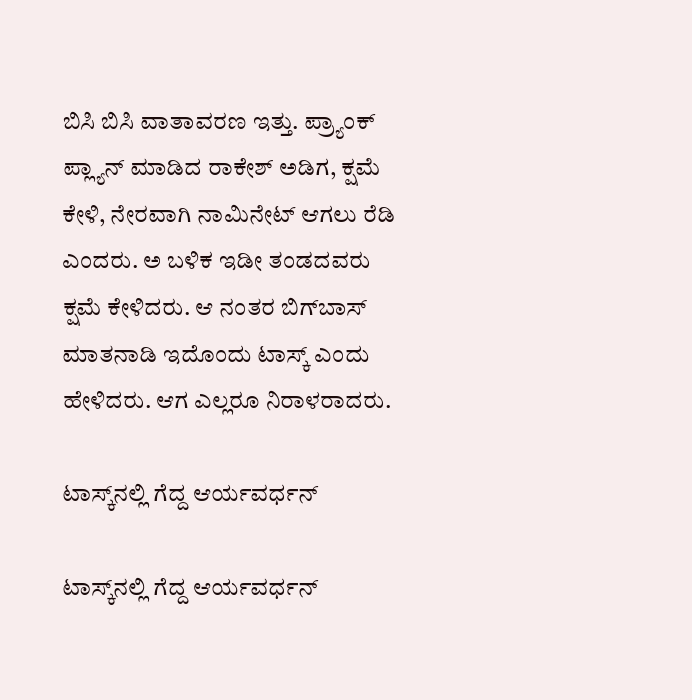ಬಿಸಿ ಬಿಸಿ ವಾತಾವರಣ ಇತ್ತು. ಪ್ರ್ಯಾಂಕ್ ಪ್ಲ್ಯಾನ್ ಮಾಡಿದ ರಾಕೇಶ್ ಅಡಿಗ, ಕ್ಷಮೆ ಕೇಳಿ, ನೇರವಾಗಿ ನಾಮಿನೇಟ್ ಆಗಲು ರೆಡಿ ಎಂದರು. ಅ ಬಳಿಕ ಇಡೀ ತಂಡದವರು ಕ್ಷಮೆ ಕೇಳಿದರು. ಆ ನಂತರ ಬಿಗ್‌ಬಾಸ್ ಮಾತನಾಡಿ ಇದೊಂದು ಟಾಸ್ಕ್‌ ಎಂದು ಹೇಳಿದರು. ಆಗ ಎಲ್ಲರೂ ನಿರಾಳರಾದರು.

ಟಾಸ್ಕ್‌ನಲ್ಲಿ ಗೆದ್ದ ಆರ್ಯವರ್ಧನ್

ಟಾಸ್ಕ್‌ನಲ್ಲಿ ಗೆದ್ದ ಆರ್ಯವರ್ಧನ್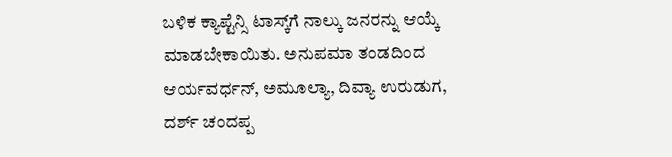ಬಳಿಕ ಕ್ಯಾಪ್ಟೆನ್ಸಿ ಟಾಸ್ಕ್‌ಗೆ ನಾಲ್ಕು ಜನರನ್ನು ಆಯ್ಕೆ ಮಾಡಬೇಕಾಯಿತು. ಅನುಪಮಾ ತಂಡದಿಂದ ಆರ್ಯವರ್ಧನ್, ಅಮೂಲ್ಯಾ, ದಿವ್ಯಾ ಉರುಡುಗ, ದರ್ಶ್ ಚಂದಪ್ಪ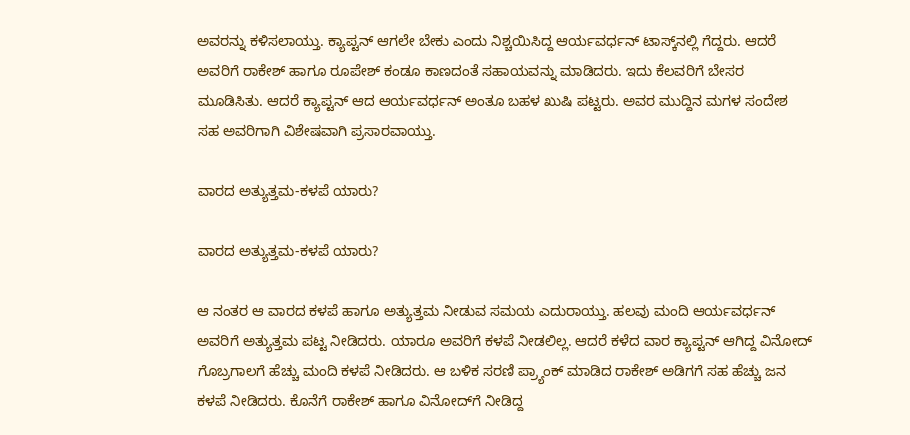ಅವರನ್ನು ಕಳಿಸಲಾಯ್ತು. ಕ್ಯಾಪ್ಟನ್ ಆಗಲೇ ಬೇಕು ಎಂದು ನಿಶ್ಚಯಿಸಿದ್ದ ಆರ್ಯವರ್ಧನ್ ಟಾಸ್ಕ್‌ನಲ್ಲಿ ಗೆದ್ದರು. ಆದರೆ ಅವರಿಗೆ ರಾಕೇಶ್ ಹಾಗೂ ರೂಪೇಶ್ ಕಂಡೂ ಕಾಣದಂತೆ ಸಹಾಯವನ್ನು ಮಾಡಿದರು. ಇದು ಕೆಲವರಿಗೆ ಬೇಸರ ಮೂಡಿಸಿತು. ಆದರೆ ಕ್ಯಾಪ್ಟನ್ ಆದ ಆರ್ಯವರ್ಧನ್ ಅಂತೂ ಬಹಳ ಖುಷಿ ಪಟ್ಟರು. ಅವರ ಮುದ್ದಿನ ಮಗಳ ಸಂದೇಶ ಸಹ ಅವರಿಗಾಗಿ ವಿಶೇಷವಾಗಿ ಪ್ರಸಾರವಾಯ್ತು.

ವಾರದ ಅತ್ಯುತ್ತಮ-ಕಳಪೆ ಯಾರು?

ವಾರದ ಅತ್ಯುತ್ತಮ-ಕಳಪೆ ಯಾರು?

ಆ ನಂತರ ಆ ವಾರದ ಕಳಪೆ ಹಾಗೂ ಅತ್ಯುತ್ತಮ ನೀಡುವ ಸಮಯ ಎದುರಾಯ್ತು. ಹಲವು ಮಂದಿ ಆರ್ಯವರ್ಧನ್ ಅವರಿಗೆ ಅತ್ಯುತ್ತಮ ಪಟ್ಟ ನೀಡಿದರು. ಯಾರೂ ಅವರಿಗೆ ಕಳಪೆ ನೀಡಲಿಲ್ಲ. ಆದರೆ ಕಳೆದ ವಾರ ಕ್ಯಾಪ್ಟನ್ ಆಗಿದ್ದ ವಿನೋದ್ ಗೊಬ್ರಗಾಲಗೆ ಹೆಚ್ಚು ಮಂದಿ ಕಳಪೆ ನೀಡಿದರು. ಆ ಬಳಿಕ ಸರಣಿ ಪ್ರ್ಯಾಂಕ್ ಮಾಡಿದ ರಾಕೇಶ್ ಅಡಿಗಗೆ ಸಹ ಹೆಚ್ಚು ಜನ ಕಳಪೆ ನೀಡಿದರು. ಕೊನೆಗೆ ರಾಕೇಶ್ ಹಾಗೂ ವಿನೋದ್‌ಗೆ ನೀಡಿದ್ದ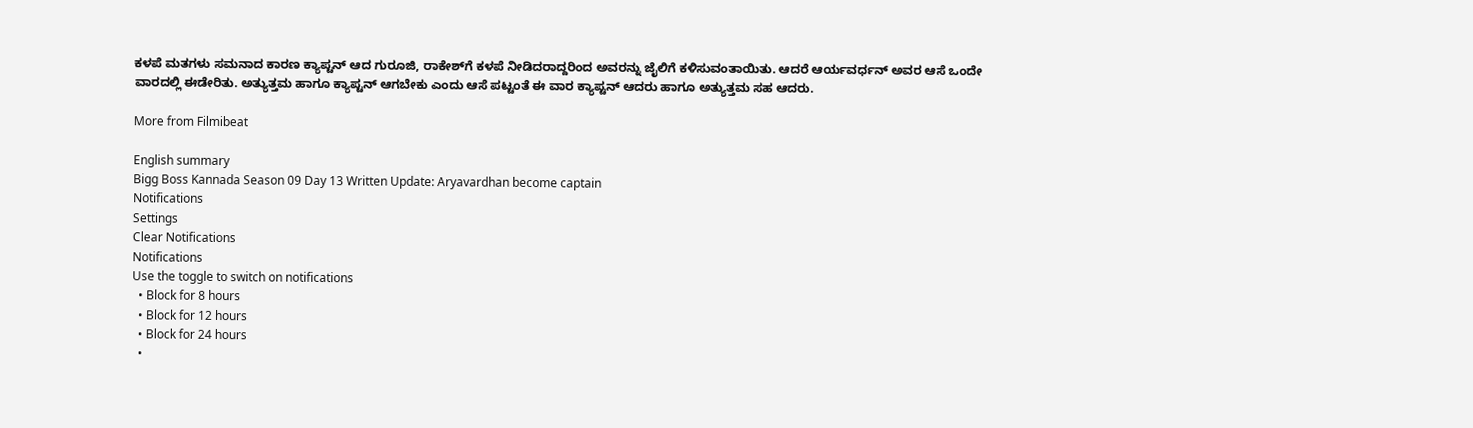ಕಳಪೆ ಮತಗಳು ಸಮನಾದ ಕಾರಣ ಕ್ಯಾಪ್ಟನ್ ಆದ ಗುರೂಜಿ, ರಾಕೇಶ್‌ಗೆ ಕಳಪೆ ನೀಡಿದರಾದ್ದರಿಂದ ಅವರನ್ನು ಜೈಲಿಗೆ ಕಳಿಸುವಂತಾಯಿತು. ಆದರೆ ಆರ್ಯವರ್ಧನ್‌ ಅವರ ಆಸೆ ಒಂದೇ ವಾರದಲ್ಲಿ ಈಡೇರಿತು. ಅತ್ಯುತ್ತಮ ಹಾಗೂ ಕ್ಯಾಪ್ಟನ್ ಆಗಬೇಕು ಎಂದು ಆಸೆ ಪಟ್ಟಂತೆ ಈ ವಾರ ಕ್ಯಾಪ್ಟನ್ ಆದರು ಹಾಗೂ ಅತ್ಯುತ್ತಮ ಸಹ ಆದರು.

More from Filmibeat

English summary
Bigg Boss Kannada Season 09 Day 13 Written Update: Aryavardhan become captain
Notifications
Settings
Clear Notifications
Notifications
Use the toggle to switch on notifications
  • Block for 8 hours
  • Block for 12 hours
  • Block for 24 hours
  •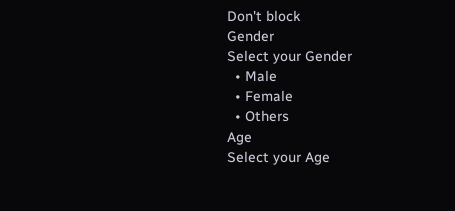Don't block
Gender
Select your Gender
  • Male
  • Female
  • Others
Age
Select your Age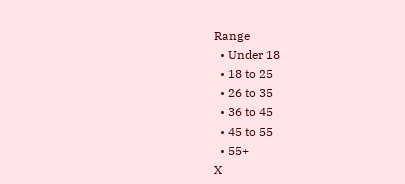Range
  • Under 18
  • 18 to 25
  • 26 to 35
  • 36 to 45
  • 45 to 55
  • 55+
X